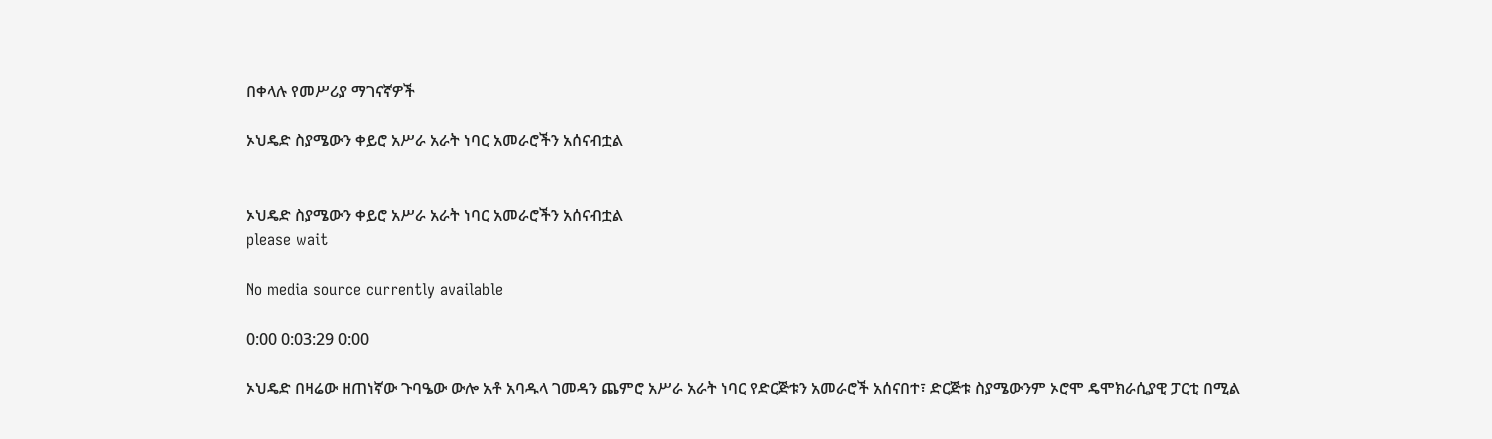በቀላሉ የመሥሪያ ማገናኛዎች

ኦህዴድ ስያሜውን ቀይሮ አሥራ አራት ነባር አመራሮችን አሰናብቷል


ኦህዴድ ስያሜውን ቀይሮ አሥራ አራት ነባር አመራሮችን አሰናብቷል
please wait

No media source currently available

0:00 0:03:29 0:00

ኦህዴድ በዛሬው ዘጠነኛው ጉባዔው ውሎ አቶ አባዱላ ገመዳን ጨምሮ አሥራ አራት ነባር የድርጅቱን አመራሮች አሰናበተ፣ ድርጅቱ ስያሜውንም ኦሮሞ ዴሞክራሲያዊ ፓርቲ በሚል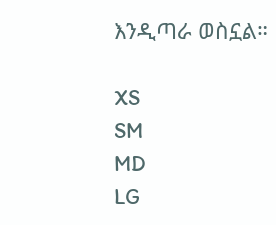እንዲጣራ ወስኗል።

XS
SM
MD
LG